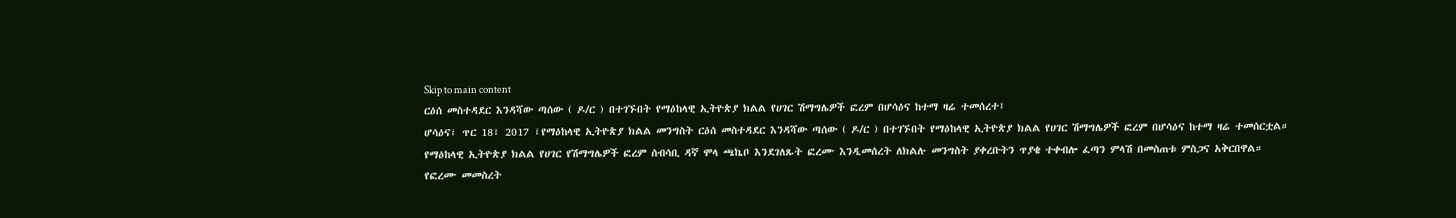Skip to main content
ርዕሰ መስተዳደር እንዳሻው ጣሰው ( ዶ/ር ) በተገኙበት የማዕከላዊ ኢትዮጵያ ክልል የሀገር ሽማግሌዎች ፎረም በሆሳዕና ከተማ ዛሬ ተመሰረተ፤
ሆሳዕና፣ ጥር 18፣ 2017 ፣የማዕከላዊ ኢትዮጵያ ክልል መንግስት ርዕሰ መስተዳደር እንዳሻው ጣሰው ( ዶ/ር ) በተገኙበት የማዕከላዊ ኢትዮጵያ ክልል የሀገር ሽማግሌዎች ፎረም በሆሳዕና ከተማ ዛሬ ተመሰርቷል።
የማዕከላዊ ኢትዮጵያ ክልል የሀገር የሽማግሌዎች ፎረም ሰብሳቢ ዳኛ ሞላ ጫኬቦ እንደገለጹት ፎረሙ እንዲመሰረት ለክልሉ መንግስት ያቀረቡትን ጥያቄ ተቀብሎ ፈጣን ምላሽ በመስጠቱ ምስጋና አቅርበዋል።
የፎረሙ መመስረት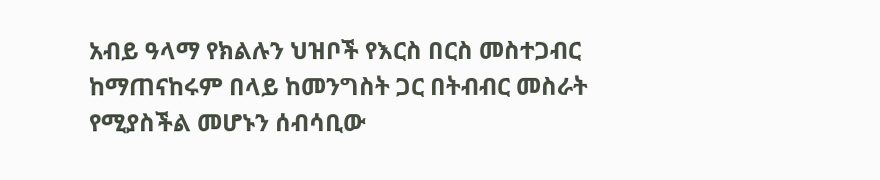አብይ ዓላማ የክልሉን ህዝቦች የእርስ በርስ መስተጋብር ከማጠናከሩም በላይ ከመንግስት ጋር በትብብር መስራት የሚያስችል መሆኑን ሰብሳቢው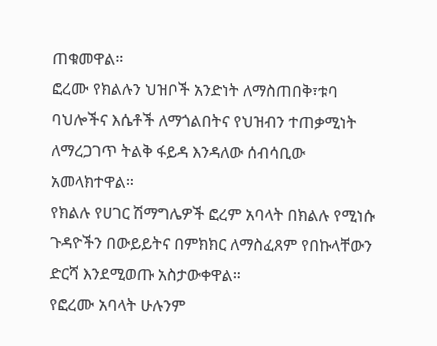ጠቁመዋል።
ፎረሙ የክልሉን ህዝቦች አንድነት ለማስጠበቅ፣ቱባ ባህሎችና እሴቶች ለማጎልበትና የህዝብን ተጠቃሚነት ለማረጋገጥ ትልቅ ፋይዳ እንዳለው ሰብሳቢው አመላክተዋል።
የክልሉ የሀገር ሽማግሌዎች ፎረም አባላት በክልሉ የሚነሱ ጉዳዮችን በውይይትና በምክክር ለማስፈጸም የበኩላቸውን ድርሻ እንደሚወጡ አስታውቀዋል።
የፎረሙ አባላት ሁሉንም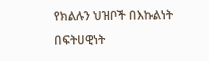የክልሉን ህዝቦች በእኩልነት በፍትሀዊነት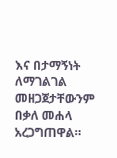እና በታማኝነት ለማገልገል መዘጋጀታቸውንም በቃለ መሐላ አረጋግጠዋል።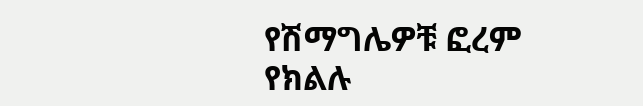የሽማግሌዎቹ ፎረም የክልሉ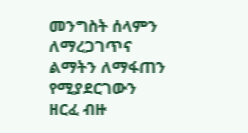መንግስት ሰላምን ለማረጋገጥና ልማትን ለማፋጠን የሚያደርገውን ዘርፈ ብዙ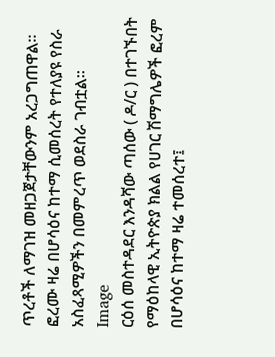ጥረቶች ለማገዝ መዘጋጀታቸውንም አረጋግጠዋል።
ፎረሙ ዛሬ በሆሳዕና ከተማ ሲመሰረት የተለያዩ የስራ አስፈጻሚዎችን በመምረጥ ወደስራ ገብቷል።
Image
ርዕሰ መስተዳደር እንዳሻው ጣሰው ( ዶ/ር ) በተገኙበት የማዕከላዊ ኢትዮጵያ ክልል የሀገር ሽማግሌዎች ፎረም በሆሳዕና ከተማ ዛሬ ተመሰረተ፤